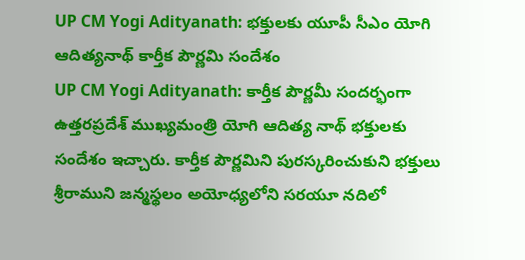UP CM Yogi Adityanath: భక్తులకు యూపీ సీఎం యోగి ఆదిత్యనాథ్ కార్తీక పౌర్ణమి సందేశం
UP CM Yogi Adityanath: కార్తీక పౌర్ణమీ సందర్భంగా ఉత్తరప్రదేశ్ ముఖ్యమంత్రి యోగి ఆదిత్య నాథ్ భక్తులకు సందేశం ఇచ్చారు. కార్తీక పౌర్ణమిని పురస్కరించుకుని భక్తులు శ్రీరాముని జన్మస్థలం అయోధ్యలోని సరయూ నదిలో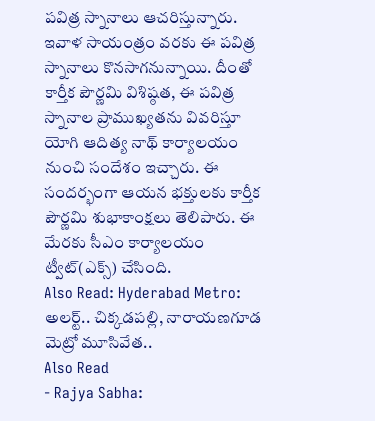పవిత్ర స్నానాలు ఆచరిస్తున్నారు. ఇవాళ సాయంత్రం వరకు ఈ పవిత్ర స్నానాలు కొనసాగనున్నాయి. దీంతో కార్తీక పౌర్ణమి విశిష్ఠత, ఈ పవిత్ర స్నానాల ప్రాముఖ్యతను వివరిస్తూ యోగి ఆదిత్య నాథ్ కార్యాలయం నుంచి సందేశం ఇచ్చారు. ఈ సందర్భంగా ఆయన భక్తులకు కార్తీక పౌర్ణమి శుభాకాంక్షలు తెలిపారు. ఈ మేరకు సీఎం కార్యాలయం ట్వీట్(ఎక్స్) చేసింది.
Also Read: Hyderabad Metro: అలర్ట్.. చిక్కడపల్లి, నారాయణగూడ మెట్రో మూసివేత..
Also Read
- Rajya Sabha: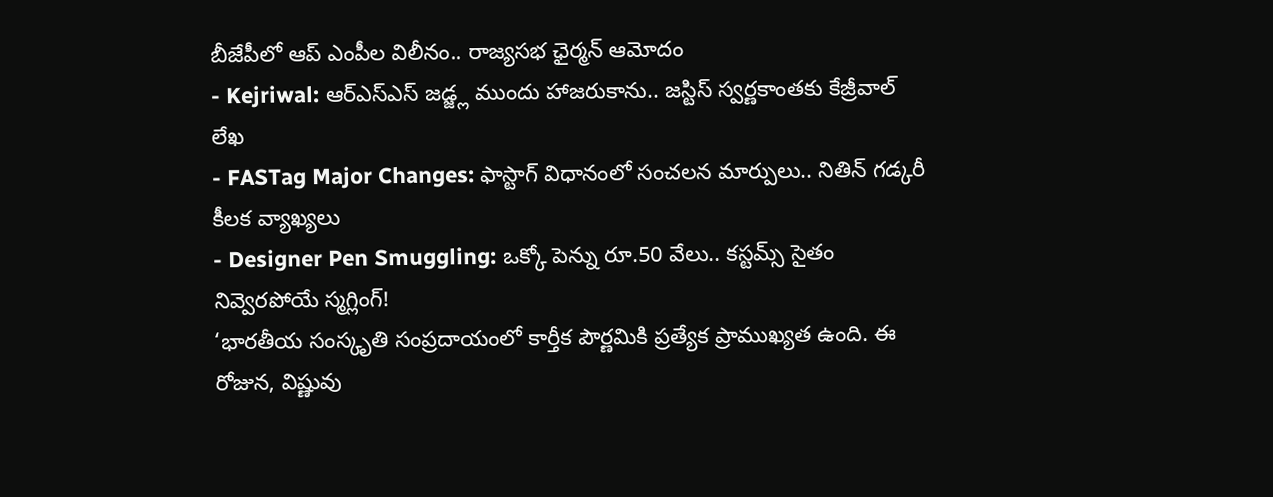బీజేపీలో ఆప్ ఎంపీల విలీనం.. రాజ్యసభ ఛైర్మన్ ఆమోదం
- Kejriwal: ఆర్ఎస్ఎస్ జడ్జ్ల ముందు హాజరుకాను.. జస్టిస్ స్వర్ణకాంతకు కేజ్రీవాల్ లేఖ
- FASTag Major Changes: ఫాస్టాగ్ విధానంలో సంచలన మార్పులు.. నితిన్ గడ్కరీ కీలక వ్యాఖ్యలు
- Designer Pen Smuggling: ఒక్కో పెన్ను రూ.50 వేలు.. కస్టమ్స్ సైతం నివ్వెరపోయే స్మగ్లింగ్!
‘భారతీయ సంస్కృతి సంప్రదాయంలో కార్తీక పౌర్ణమికి ప్రత్యేక ప్రాముఖ్యత ఉంది. ఈ రోజున, విష్ణువు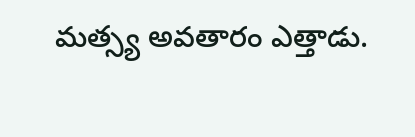మత్స్య అవతారం ఎత్తాడు.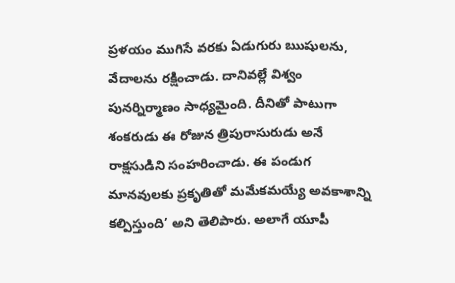ప్రళయం ముగిసే వరకు ఏడుగురు ఋషులను, వేదాలను రక్షించాడు. దానివల్లే విశ్వం పునర్నిర్మాణం సాధ్యమైంది. దీనితో పాటుగా శంకరుడు ఈ రోజున త్రిపురాసురుడు అనే రాక్షసుడిని సంహరించాడు. ఈ పండుగ మానవులకు ప్రకృతితో మమేకమయ్యే అవకాశాన్ని కల్పిస్తుంది’ అని తెలిపారు. అలాగే యూపీ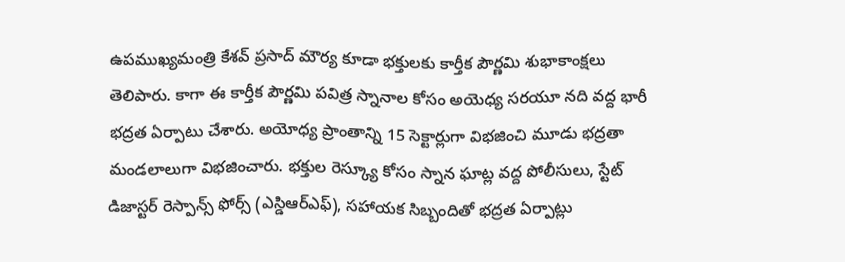ఉపముఖ్యమంత్రి కేశవ్ ప్రసాద్ మౌర్య కూడా భక్తులకు కార్తీక పౌర్ణమి శుభాకాంక్షలు తెలిపారు. కాగా ఈ కార్తీక పౌర్ణమి పవిత్ర స్నానాల కోసం అయెధ్య సరయూ నది వద్ద భారీ భద్రత ఏర్పాటు చేశారు. అయోధ్య ప్రాంతాన్ని 15 సెక్టార్లుగా విభజించి మూడు భద్రతా మండలాలుగా విభజించారు. భక్తుల రెస్క్యూ కోసం స్నాన ఘాట్ల వద్ద పోలీసులు, స్టేట్ డిజాస్టర్ రెస్పాన్స్ ఫోర్స్ (ఎస్డిఆర్ఎఫ్), సహాయక సిబ్బందితో భద్రత ఏర్పాట్లు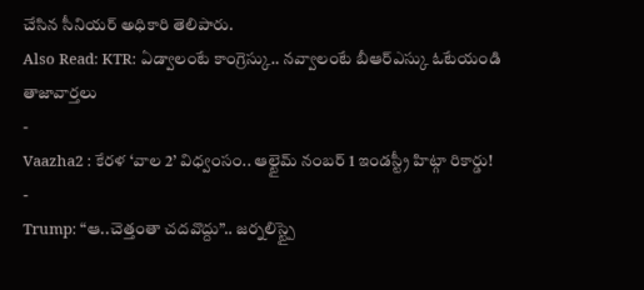చేసిన సీనియర్ అధికారి తెలిపారు.
Also Read: KTR: ఏడ్వాలంటే కాంగ్రెస్కు.. నవ్వాలంటే బీఆర్ఎస్కు ఓటేయండి
తాజావార్తలు
-
Vaazha2 : కేరళ ‘వాల 2’ విధ్వంసం.. ఆల్టైమ్ నంబర్ 1 ఇండస్ట్రీ హిట్గా రికార్డు!
-
Trump: ‘‘ఆ..చెత్తంతా చదవొద్దు’’.. జర్నలిస్ట్పై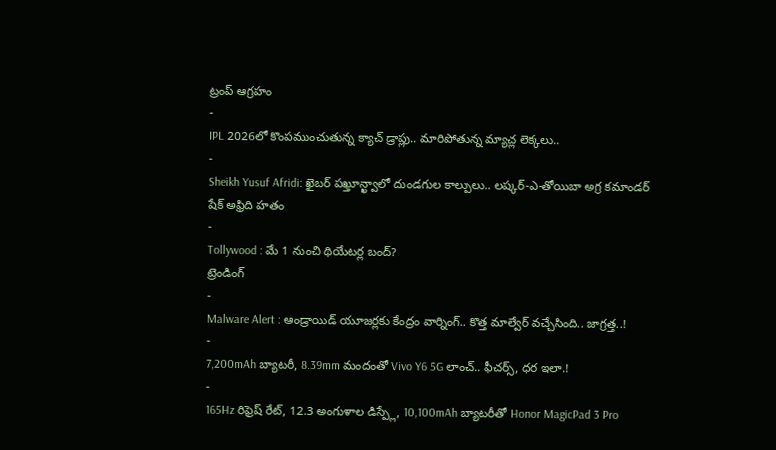ట్రంప్ ఆగ్రహం
-
IPL 2026లో కొంపముంచుతున్న క్యాచ్ డ్రాప్లు.. మారిపోతున్న మ్యాచ్ల లెక్కలు..
-
Sheikh Yusuf Afridi: ఖైబర్ పఖ్తూన్ఖ్వాలో దుండగుల కాల్పులు.. లష్కర్-ఎ-తోయిబా అగ్ర కమాండర్ షేక్ అఫ్రిది హతం
-
Tollywood : మే 1 నుంచి థియేటర్ల బంద్?
ట్రెండింగ్
-
Malware Alert : ఆండ్రాయిడ్ యూజర్లకు కేంద్రం వార్నింగ్.. కొత్త మాల్వేర్ వచ్చేసింది.. జాగ్రత్త..!
-
7,200mAh బ్యాటరీ, 8.39mm మందంతో Vivo Y6 5G లాంచ్.. ఫీచర్స్, ధర ఇలా.!
-
165Hz రిఫ్రెష్ రేట్, 12.3 అంగుళాల డిస్ప్లే, 10,100mAh బ్యాటరీతో Honor MagicPad 3 Pro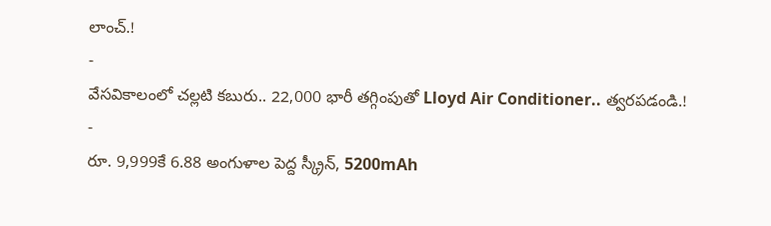లాంచ్.!
-
వేసవికాలంలో చల్లటి కబురు.. 22,000 భారీ తగ్గింపుతో Lloyd Air Conditioner.. త్వరపడండి.!
-
రూ. 9,999కే 6.88 అంగుళాల పెద్ద స్క్రీన్, 5200mAh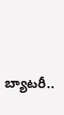బ్యాటరీ..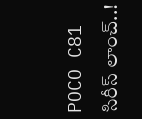POCO C81 సిరీస్ లాంచ్..!